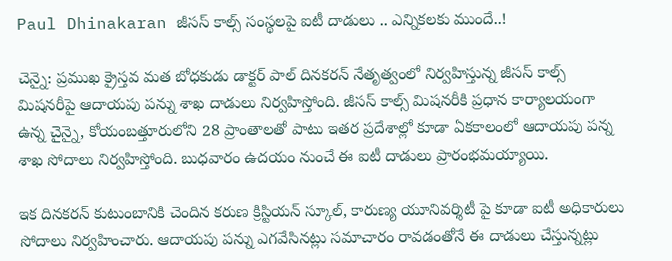Paul Dhinakaran జీసస్ కాల్స్ సంస్థలపై ఐటీ దాడులు .. ఎన్నికలకు ముందే..!

చెన్నై: ప్రముఖ క్రైస్తవ మత బోధకుడు డాక్టర్ పాల్ దినకరన్ నేతృత్వంలో నిర్వహిస్తున్న జీసస్ కాల్స్ మిషనరీపై ఆదాయపు పన్ను శాఖ దాడులు నిర్వహిస్తోంది. జీసస్ కాల్స్ మిషనరీకి ప్రధాన కార్యాలయంగా ఉన్న చైన్నై, కోయంబత్తూరులోని 28 ప్రాంతాలతో పాటు ఇతర ప్రదేశాల్లో కూడా ఏకకాలంలో ఆదాయపు పన్న శాఖ సోదాలు నిర్వహిస్తోంది. బుధవారం ఉదయం నుంచే ఈ ఐటీ దాడులు ప్రారంభమయ్యాయి.

ఇక దినకరన్ కుటుంబానికి చెందిన కరుణ క్రిస్టియన్ స్కూల్‌, కారుణ్య యూనివర్శిటీ పై కూడా ఐటీ అధికారులు సోదాలు నిర్వహించారు. ఆదాయపు పన్ను ఎగవేసినట్లు సమాచారం రావడంతోనే ఈ దాడులు చేస్తున్నట్లు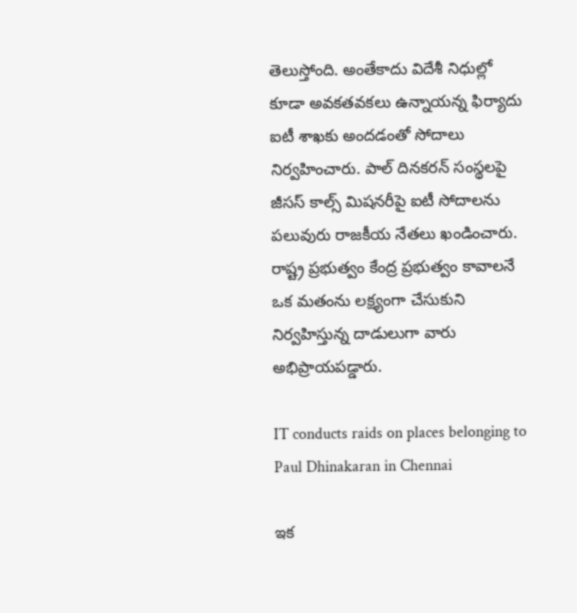తెలుస్తోంది. అంతేకాదు విదేశీ నిధుల్లో కూడా అవకతవకలు ఉన్నాయన్న ఫిర్యాదు ఐటీ శాఖకు అందడంతో సోదాలు నిర్వహించారు. పాల్ దినకరన్ సంస్థలపై జీసస్ కాల్స్ మిషనరీపై ఐటీ సోదాలను పలువురు రాజకీయ నేతలు ఖండించారు. రాష్ట్ర ప్రభుత్వం కేంద్ర ప్రభుత్వం కావాలనే ఒక మతంను లక్ష్యంగా చేసుకుని నిర్వహిస్తున్న దాడులుగా వారు అభిప్రాయపడ్డారు.

IT conducts raids on places belonging to Paul Dhinakaran in Chennai

ఇక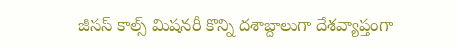జీసస్ కాల్స్ మిషనరీ కొన్ని దశాబ్దాలుగా దేశవ్యాప్తంగా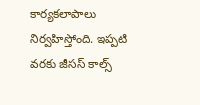కార్యకలాపాలు నిర్వహిస్తోంది. ఇప్పటి వరకు జీసస్ కాల్స్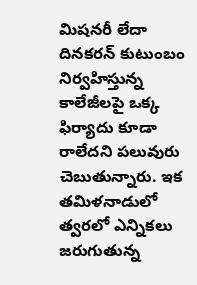మిషనరీ లేదా దినకరన్ కుటుంబం నిర్వహిస్తున్న కాలేజీలపై ఒక్క ఫిర్యాదు కూడా రాలేదని పలువురు చెబుతున్నారు. ఇక తమిళనాడులో త్వరలో ఎన్నికలు జరుగుతున్న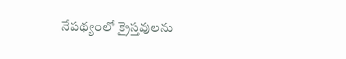నేపథ్యంలో క్రైస్తవులను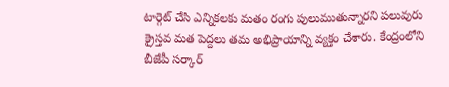టార్గెట్ చేసి ఎన్నికలకు మతం రంగు పులుముతున్నారని పలువురు క్రైస్తవ మత పెద్దలు తమ అభిప్రాయాన్ని వ్యక్తం చేశారు. కేంద్రంలోని బీజేపీ సర్కార్‌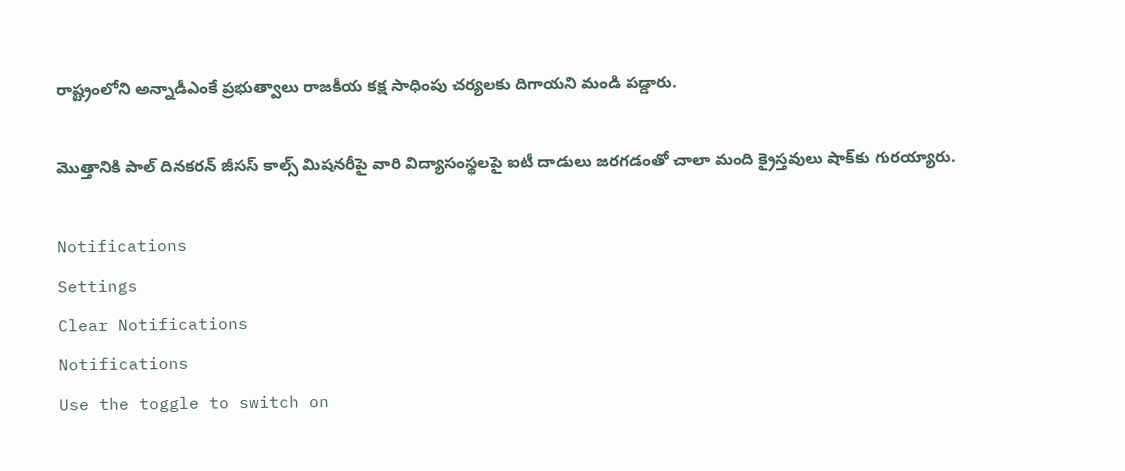రాష్ట్రంలోని అన్నాడీఎంకే ప్రభుత్వాలు రాజకీయ కక్ష సాధింపు చర్యలకు దిగాయని మండి పడ్డారు.

మొత్తానికి పాల్ దినకరన్ జీసస్ కాల్స్ మిషనరీపై వారి విద్యాసంస్థలపై ఐటీ దాడులు జరగడంతో చాలా మంది క్రైస్తవులు షాక్‌కు గురయ్యారు.

Notifications
Settings
Clear Notifications
Notifications
Use the toggle to switch on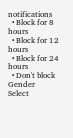notifications
  • Block for 8 hours
  • Block for 12 hours
  • Block for 24 hours
  • Don't block
Gender
Select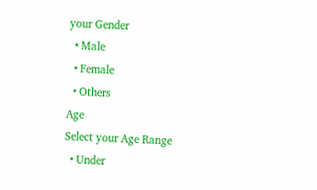your Gender
  • Male
  • Female
  • Others
Age
Select your Age Range
  • Under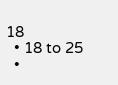18
  • 18 to 25
  •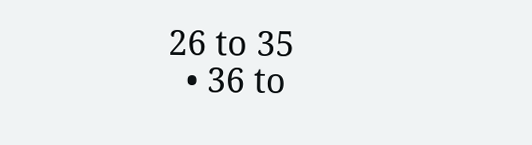26 to 35
  • 36 to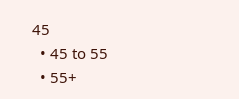45
  • 45 to 55
  • 55+